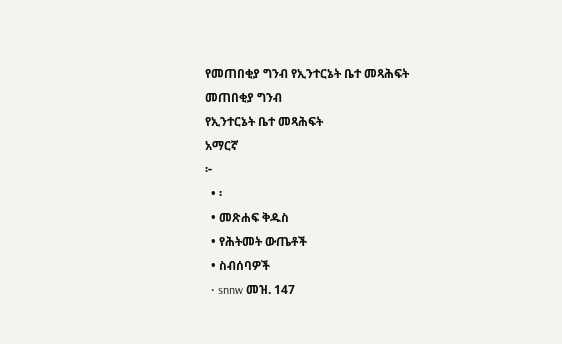የመጠበቂያ ግንብ የኢንተርኔት ቤተ መጻሕፍት
መጠበቂያ ግንብ
የኢንተርኔት ቤተ መጻሕፍት
አማርኛ
፦
  • ፡
  • መጽሐፍ ቅዱስ
  • የሕትመት ውጤቶች
  • ስብሰባዎች
  • snnw መዝ. 147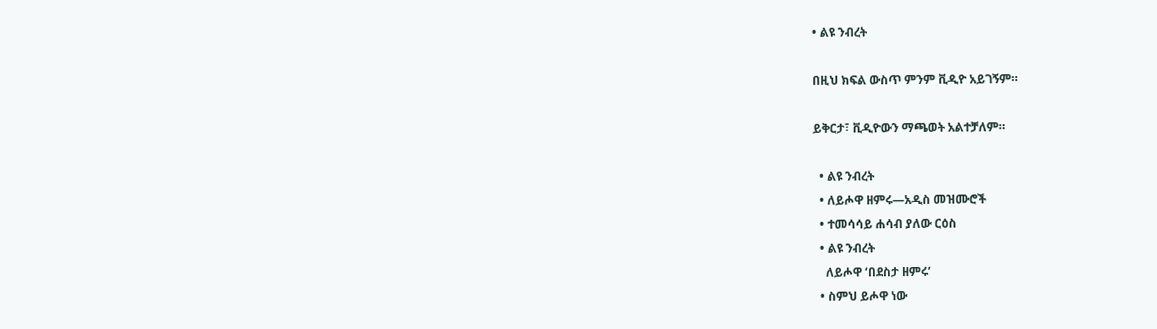• ልዩ ንብረት

በዚህ ክፍል ውስጥ ምንም ቪዲዮ አይገኝም።

ይቅርታ፣ ቪዲዮውን ማጫወት አልተቻለም።

  • ልዩ ንብረት
  • ለይሖዋ ዘምሩ—አዲስ መዝሙሮች
  • ተመሳሳይ ሐሳብ ያለው ርዕስ
  • ልዩ ንብረት
    ለይሖዋ ‘በደስታ ዘምሩ’
  • ስምህ ይሖዋ ነው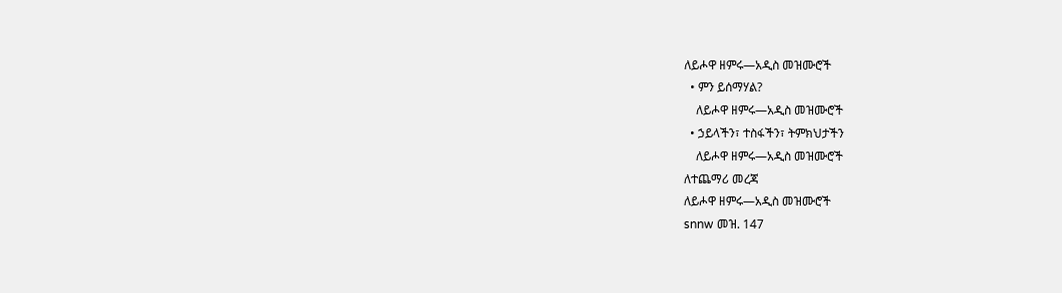ለይሖዋ ዘምሩ—አዲስ መዝሙሮች
  • ምን ይሰማሃል?
    ለይሖዋ ዘምሩ—አዲስ መዝሙሮች
  • ኃይላችን፣ ተስፋችን፣ ትምክህታችን
    ለይሖዋ ዘምሩ—አዲስ መዝሙሮች
ለተጨማሪ መረጃ
ለይሖዋ ዘምሩ—አዲስ መዝሙሮች
snnw መዝ. 147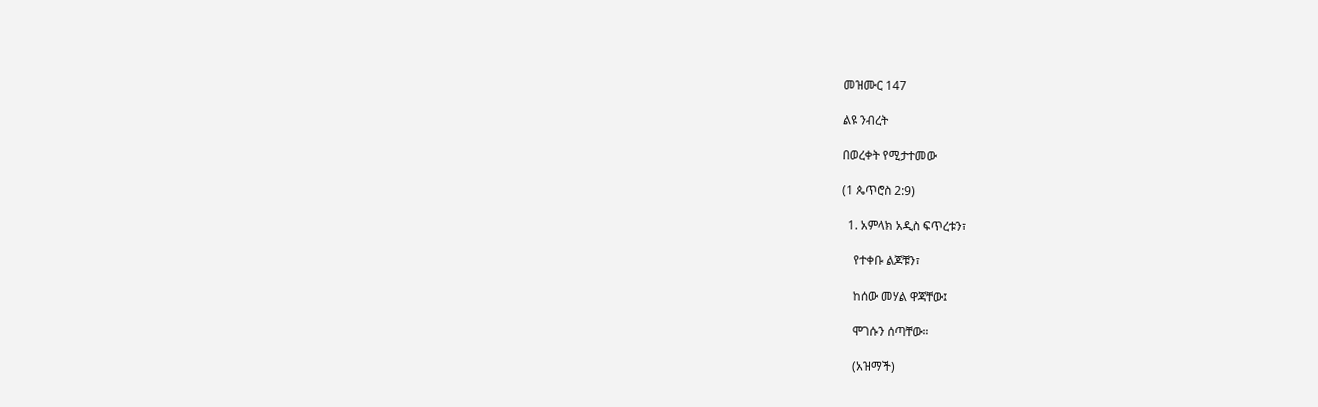መዝሙር 147

ልዩ ንብረት

በወረቀት የሚታተመው

(1 ጴጥሮስ 2:9)

  1. አምላክ አዲስ ፍጥረቱን፣

    የተቀቡ ልጆቹን፣

    ከሰው መሃል ዋጃቸው፤

    ሞገሱን ሰጣቸው።

    (አዝማች)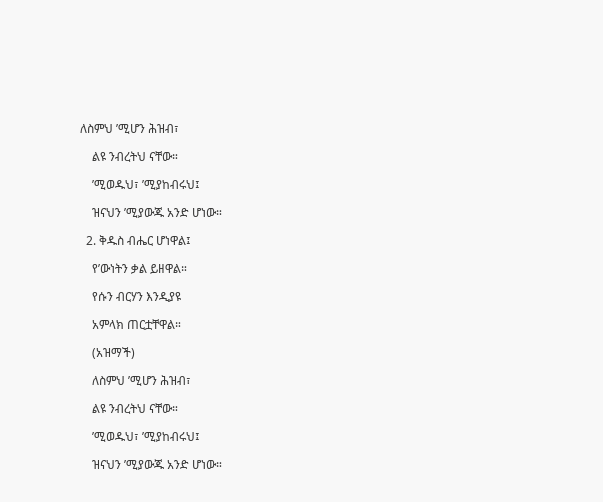ለስምህ ’ሚሆን ሕዝብ፣

    ልዩ ንብረትህ ናቸው።

    ’ሚወዱህ፣ ’ሚያከብሩህ፤

    ዝናህን ’ሚያውጁ አንድ ሆነው።

  2. ቅዱስ ብሔር ሆነዋል፤

    የ’ውነትን ቃል ይዘዋል።

    የሱን ብርሃን እንዲያዩ

    አምላክ ጠርቷቸዋል።

    (አዝማች)

    ለስምህ ’ሚሆን ሕዝብ፣

    ልዩ ንብረትህ ናቸው።

    ’ሚወዱህ፣ ’ሚያከብሩህ፤

    ዝናህን ’ሚያውጁ አንድ ሆነው።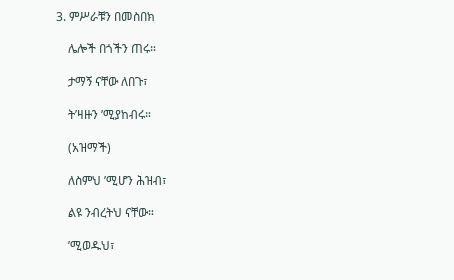3. ምሥራቹን በመስበክ

    ሌሎች በጎችን ጠሩ።

    ታማኝ ናቸው ለበጉ፣

    ት’ዛዙን ’ሚያከብሩ።

    (አዝማች)

    ለስምህ ’ሚሆን ሕዝብ፣

    ልዩ ንብረትህ ናቸው።

    ’ሚወዱህ፣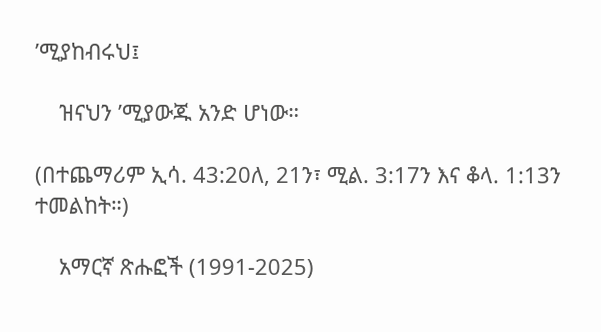’ሚያከብሩህ፤

    ዝናህን ’ሚያውጁ አንድ ሆነው።

(በተጨማሪም ኢሳ. 43:20ለ, 21ን፣ ሚል. 3:17ን እና ቆላ. 1:13ን ተመልከት።)

    አማርኛ ጽሑፎች (1991-2025)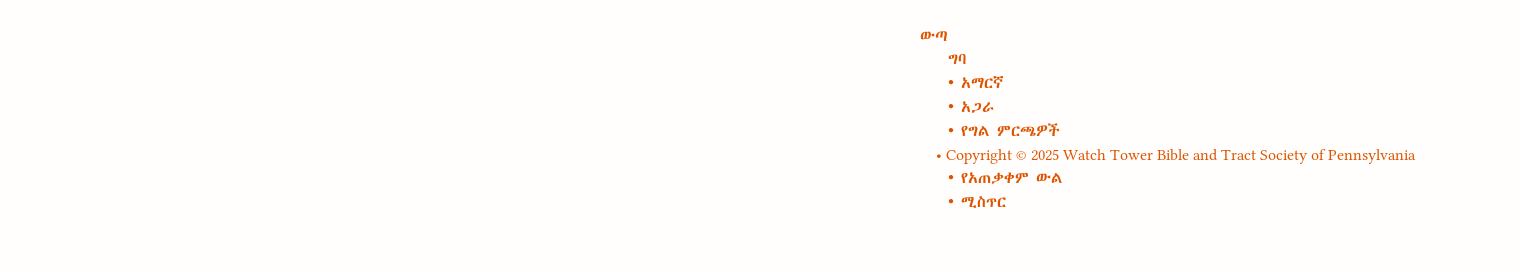ውጣ
    ግባ
    • አማርኛ
    • አጋራ
    • የግል ምርጫዎች
    • Copyright © 2025 Watch Tower Bible and Tract Society of Pennsylvania
    • የአጠቃቀም ውል
    • ሚስጥር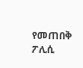የመጠበቅ ፖሊሲ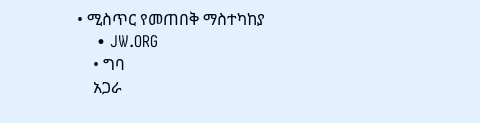• ሚስጥር የመጠበቅ ማስተካከያ
    • JW.ORG
    • ግባ
    አጋራ